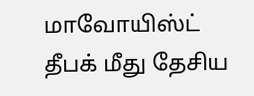மாவோயிஸ்ட் தீபக் மீது தேசிய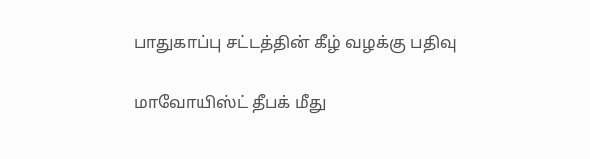பாதுகாப்பு சட்டத்தின் கீழ் வழக்கு பதிவு

மாவோயிஸ்ட் தீபக் மீது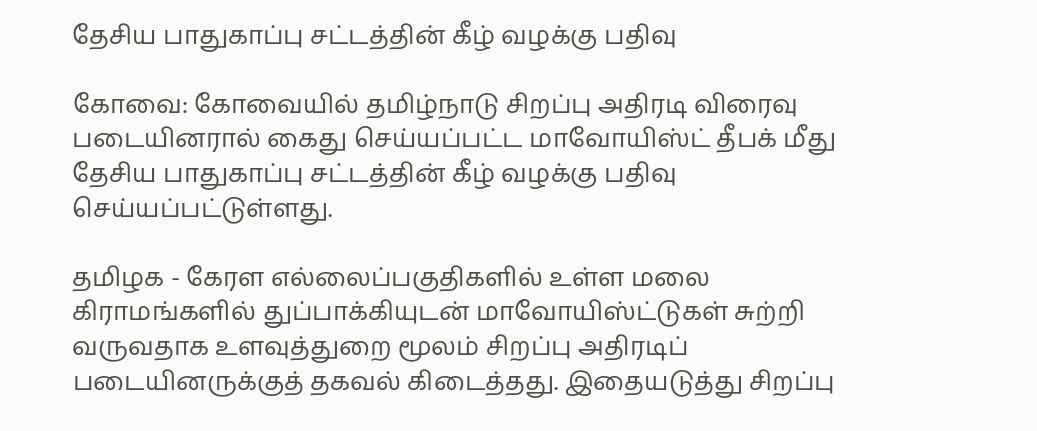தேசிய பாதுகாப்பு சட்டத்தின் கீழ் வழக்கு பதிவு

கோவை: கோவையில் தமிழ்நாடு சிறப்பு அதிரடி விரைவு படையினரால் கைது செய்யப்பட்ட மாவோயிஸ்ட் தீபக் மீது தேசிய பாதுகாப்பு சட்டத்தின் கீழ் வழக்கு பதிவு செய்யப்பட்டுள்ளது.

தமிழக - கேரள எல்லைப்பகுதிகளில் உள்ள மலை கிராமங்களில் துப்பாக்கியுடன் மாவோயிஸ்ட்டுகள் சுற்றி வருவதாக உளவுத்துறை மூலம் சிறப்பு அதிரடிப் படையினருக்குத் தகவல் கிடைத்தது. இதையடுத்து சிறப்பு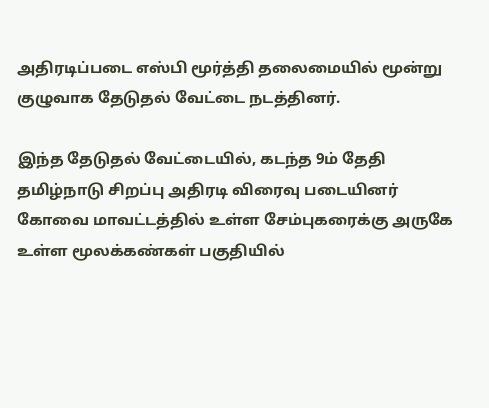அதிரடிப்படை எஸ்பி மூர்த்தி தலைமையில் மூன்று குழுவாக தேடுதல் வேட்டை நடத்தினர்.

இந்த தேடுதல் வேட்டையில், கடந்த 9ம் தேதி தமிழ்நாடு சிறப்பு அதிரடி விரைவு படையினர் கோவை மாவட்டத்தில் உள்ள சேம்புகரைக்கு அருகே உள்ள மூலக்கண்கள் பகுதியில்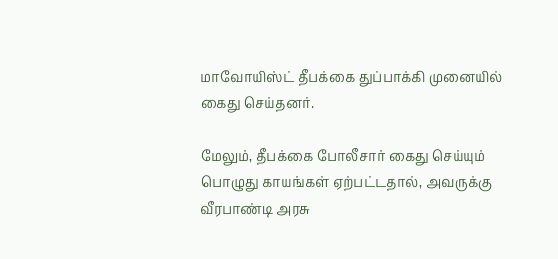மாவோயிஸ்ட் தீபக்கை துப்பாக்கி முனையில் கைது செய்தனர்.

மேலும், தீபக்கை போலீசார் கைது செய்யும் பொழுது காயங்கள் ஏற்பட்டதால், அவருக்கு வீரபாண்டி அரசு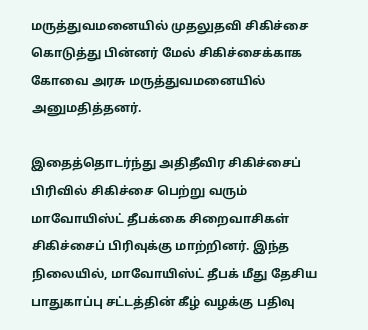மருத்துவமனையில் முதலுதவி சிகிச்சை கொடுத்து பின்னர் மேல் சிகிச்சைக்காக கோவை அரசு மருத்துவமனையில் அனுமதித்தனர்.

இதைத்தொடர்ந்து அதிதீவிர சிகிச்சைப் பிரிவில் சிகிச்சை பெற்று வரும் மாவோயிஸ்ட் தீபக்கை சிறைவாசிகள் சிகிச்சைப் பிரிவுக்கு மாற்றினர். இந்த நிலையில், மாவோயிஸ்ட் தீபக் மீது தேசிய பாதுகாப்பு சட்டத்தின் கீழ் வழக்கு பதிவு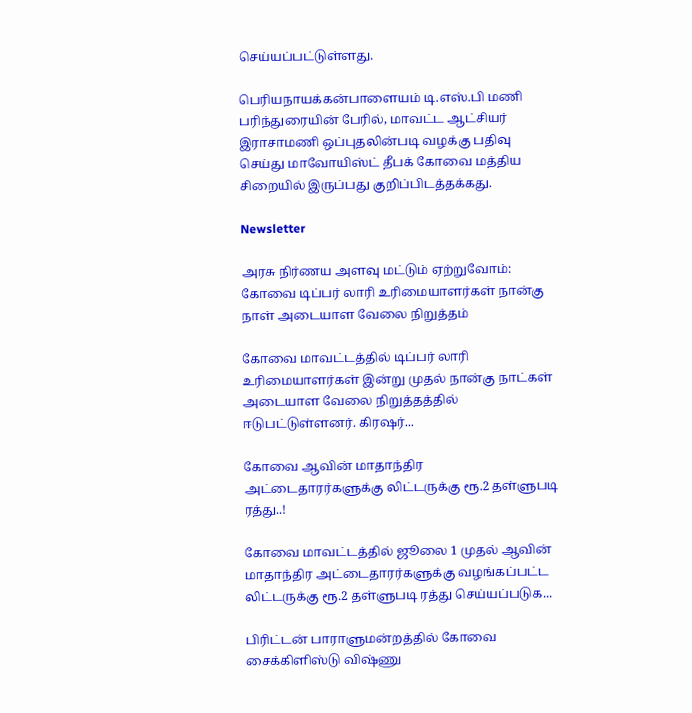செய்யப்பட்டுள்ளது.

பெரியநாயக்கன்பாளையம் டி.எஸ்.பி மணி பரிந்துரையின் பேரில், மாவட்ட ஆட்சியர் இராசாமணி ஒப்புதலின்படி வழக்கு பதிவு செய்து மாவோயிஸ்ட் தீபக் கோவை மத்திய சிறையில் இருப்பது குறிப்பிடத்தக்கது.

Newsletter

அரசு நிர்ணய அளவு மட்டும் ஏற்றுவோம்: கோவை டிப்பர் லாரி உரிமையாளர்கள் நான்கு நாள் அடையாள வேலை நிறுத்தம்

கோவை மாவட்டத்தில் டிப்பர் லாரி உரிமையாளர்கள் இன்று முதல் நான்கு நாட்கள் அடையாள வேலை நிறுத்தத்தில் ஈடுபட்டுள்ளனர். கிரஷர்...

கோவை ஆவின் மாதாந்திர அட்டைதாரர்களுக்கு லிட்டருக்கு ரூ.2 தள்ளுபடி ரத்து..!

கோவை மாவட்டத்தில் ஜூலை 1 முதல் ஆவின் மாதாந்திர அட்டைதாரர்களுக்கு வழங்கப்பட்ட லிட்டருக்கு ரூ.2 தள்ளுபடி ரத்து செய்யப்படுக...

பிரிட்டன் பாராளுமன்றத்தில் கோவை சைக்கிளிஸ்டு விஷ்ணு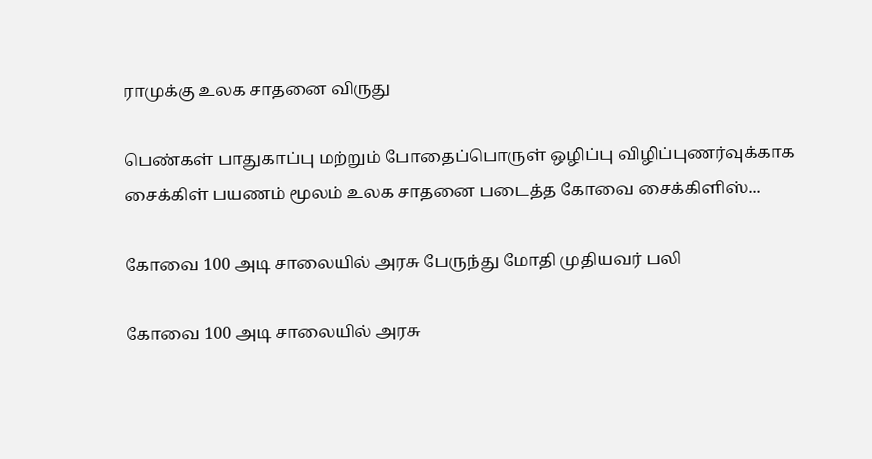ராமுக்கு உலக சாதனை விருது

பெண்கள் பாதுகாப்பு மற்றும் போதைப்பொருள் ஒழிப்பு விழிப்புணர்வுக்காக சைக்கிள் பயணம் மூலம் உலக சாதனை படைத்த கோவை சைக்கிளிஸ்...

கோவை 100 அடி சாலையில் அரசு பேருந்து மோதி முதியவர் பலி

கோவை 100 அடி சாலையில் அரசு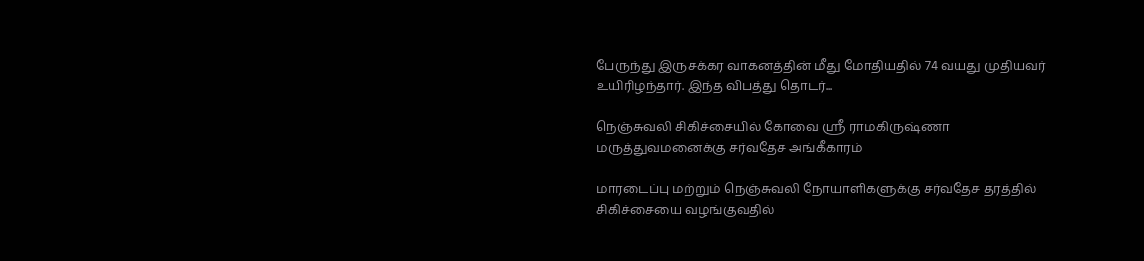பேருந்து இருசக்கர வாகனத்தின் மீது மோதியதில் 74 வயது முதியவர் உயிரிழந்தார். இந்த விபத்து தொடர்...

நெஞ்சுவலி சிகிச்சையில் கோவை ஸ்ரீ ராமகிருஷ்ணா மருத்துவமனைக்கு சர்வதேச அங்கீகாரம்

மாரடைப்பு மற்றும் நெஞ்சுவலி நோயாளிகளுக்கு சர்வதேச தரத்தில் சிகிச்சையை வழங்குவதில்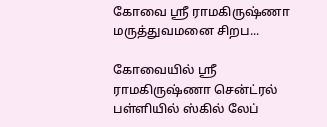கோவை ஸ்ரீ ராமகிருஷ்ணா மருத்துவமனை சிறப...

கோவையில் ஸ்ரீ ராமகிருஷ்ணா சென்ட்ரல் பள்ளியில் ஸ்கில் லேப்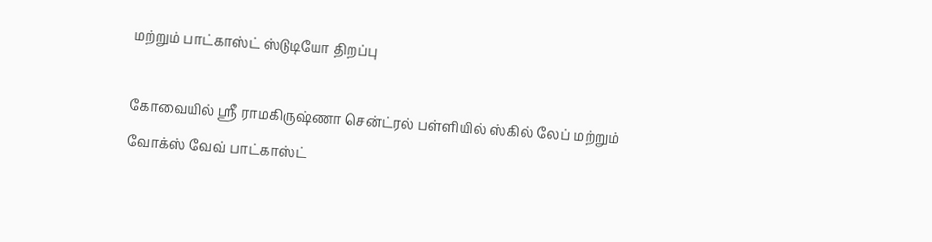மற்றும் பாட்காஸ்ட் ஸ்டுடியோ திறப்பு

கோவையில் ஸ்ரீ ராமகிருஷ்ணா சென்ட்ரல் பள்ளியில் ஸ்கில் லேப் மற்றும் வோக்ஸ் வேவ் பாட்காஸ்ட்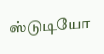ஸ்டுடியோ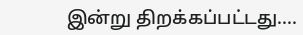இன்று திறக்கப்பட்டது....